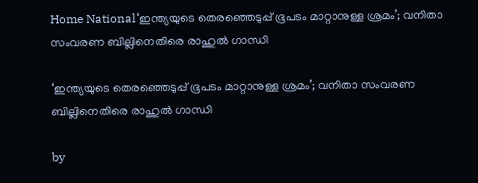Home National‘ഇന്ത്യയുടെ തെരഞ്ഞെടുപ്പ് ഭൂപടം മാറ്റാനുള്ള ശ്രമം’; വനിതാ സംവരണ ബില്ലിനെതിരെ രാഹുല്‍ ഗാന്ധി

‘ഇന്ത്യയുടെ തെരഞ്ഞെടുപ്പ് ഭൂപടം മാറ്റാനുള്ള ശ്രമം’; വനിതാ സംവരണ ബില്ലിനെതിരെ രാഹുല്‍ ഗാന്ധി

by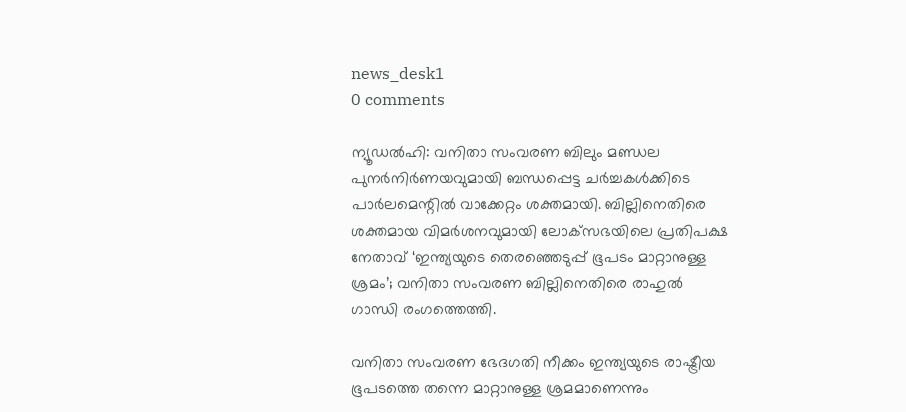news_desk1
0 comments

ന്യൂഡൽഹി: വനിതാ സംവരണ ബിലും മണ്ഡല പുനർനിർണയവുമായി ബന്ധപ്പെട്ട ചര്‍ച്ചകൾക്കിടെ പാര്‍ലമെന്റില്‍ വാക്കേറ്റം ശക്തമായി. ബില്ലിനെതിരെ ശക്തമായ വിമര്‍ശനവുമായി ലോക്‌സഭയിലെ പ്രതിപക്ഷ നേതാവ് ‘ഇന്ത്യയുടെ തെരഞ്ഞെടുപ്പ് ഭൂപടം മാറ്റാനുള്ള ശ്രമം’; വനിതാ സംവരണ ബില്ലിനെതിരെ രാഹുല്‍ ഗാന്ധി രംഗത്തെത്തി.

വനിതാ സംവരണ ഭേദഗതി നീക്കം ഇന്ത്യയുടെ രാഷ്ട്രീയ ഭൂപടത്തെ തന്നെ മാറ്റാനുള്ള ശ്രമമാണെന്നും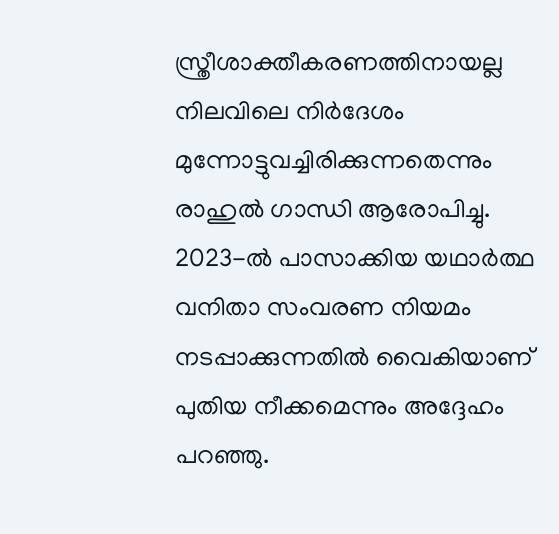സ്ത്രീശാക്തീകരണത്തിനായല്ല നിലവിലെ നിർദേശം മുന്നോട്ടുവച്ചിരിക്കുന്നതെന്നും രാഹുല്‍ ഗാന്ധി ആരോപിച്ചു. 2023-ല്‍ പാസാക്കിയ യഥാർത്ഥ വനിതാ സംവരണ നിയമം നടപ്പാക്കുന്നതില്‍ വൈകിയാണ് പുതിയ നീക്കമെന്നും അദ്ദേഹം പറഞ്ഞു.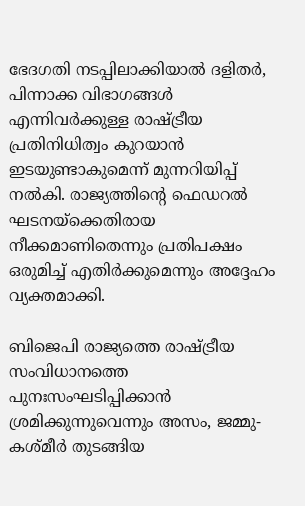ഭേദഗതി നടപ്പിലാക്കിയാൽ ദളിതര്‍, പിന്നാക്ക വിഭാഗങ്ങള്‍ എന്നിവർക്കുള്ള രാഷ്ട്രീയ പ്രതിനിധിത്വം കുറയാൻ ഇടയുണ്ടാകുമെന്ന് മുന്നറിയിപ്പ് നല്‍കി. രാജ്യത്തിന്റെ ഫെഡറല്‍ ഘടനയ്ക്കെതിരായ നീക്കമാണിതെന്നും പ്രതിപക്ഷം ഒരുമിച്ച് എതിർക്കുമെന്നും അദ്ദേഹം വ്യക്തമാക്കി.

ബിജെപി രാജ്യത്തെ രാഷ്ട്രീയ സംവിധാനത്തെ പുനഃസംഘടിപ്പിക്കാൻ ശ്രമിക്കുന്നുവെന്നും അസം, ജമ്മു-കശ്മീര്‍ തുടങ്ങിയ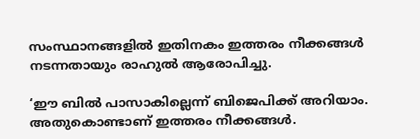സംസ്ഥാനങ്ങളില്‍ ഇതിനകം ഇത്തരം നീക്കങ്ങള്‍ നടന്നതായും രാഹുല്‍ ആരോപിച്ചു.

‘ഈ ബില്‍ പാസാകില്ലെന്ന് ബിജെപിക്ക് അറിയാം. അതുകൊണ്ടാണ് ഇത്തരം നീക്കങ്ങള്‍.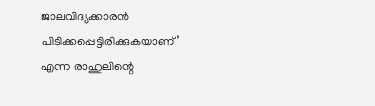ജാലവിദ്യക്കാരന്‍ പിടിക്കപ്പെട്ടിരിക്കുകയാണ്’ എന്ന രാഹുലിന്റെ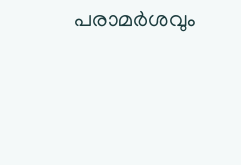പരാമര്‍ശവും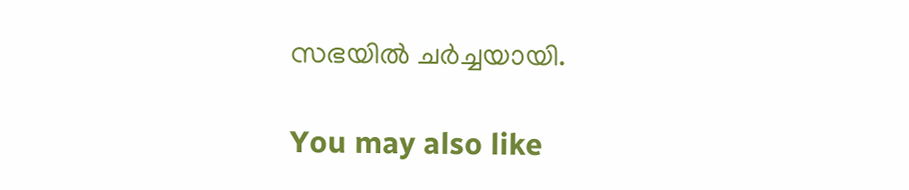സഭയില്‍ ചര്‍ച്ചയായി.

You may also like